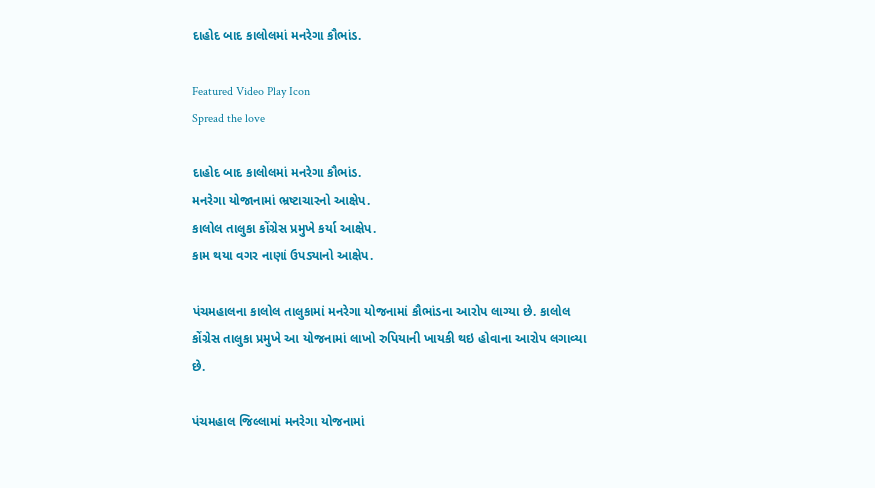દાહોદ બાદ કાલોલમાં મનરેગા કૌભાંડ.

Featured Video Play Icon
Spread the love

દાહોદ બાદ કાલોલમાં મનરેગા કૌભાંડ.
મનરેગા યોજાનામાં ભ્રષ્ટાચારનો આક્ષેપ.
કાલોલ તાલુકા કોંગ્રેસ પ્રમુખે કર્યા આક્ષેપ.
કામ થયા વગર નાણાં ઉપડ્યાનો આક્ષેપ.

પંચમહાલના કાલોલ તાલુકામાં મનરેગા યોજનામાં કૌભાંડના આરોપ લાગ્યા છે. કાલોલ કોંગ્રેસ તાલુકા પ્રમુખે આ યોજનામાં લાખો રુપિયાની ખાયકી થઇ હોવાના આરોપ લગાવ્યા છે.

પંચમહાલ જિલ્લામાં મનરેગા યોજનામાં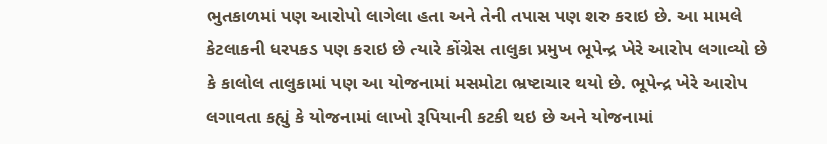ભુતકાળમાં પણ આરોપો લાગેલા હતા અને તેની તપાસ પણ શરુ કરાઇ છે. આ મામલે કેટલાકની ધરપકડ પણ કરાઇ છે ત્યારે કોંગ્રેસ તાલુકા પ્રમુખ ભૂપેન્દ્ર ખેરે આરોપ લગાવ્યો છે કે કાલોલ તાલુકામાં પણ આ યોજનામાં મસમોટા ભ્રષ્ટાચાર થયો છે. ભૂપેન્દ્ર ખેરે આરોપ લગાવતા કહ્યું કે યોજનામાં લાખો રૂપિયાની કટકી થઇ છે અને યોજનામાં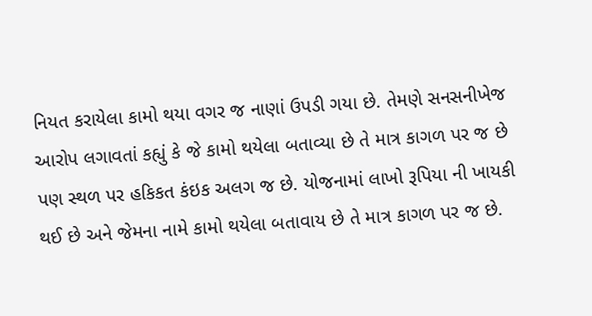નિયત કરાયેલા કામો થયા વગર જ નાણાં ઉપડી ગયા છે. તેમણે સનસનીખેજ આરોપ લગાવતાં કહ્યું કે જે કામો થયેલા બતાવ્યા છે તે માત્ર કાગળ પર જ છે પણ સ્થળ પર હકિકત કંઇક અલગ જ છે. યોજનામાં લાખો રૂપિયા ની ખાયકી થઈ છે અને જેમના નામે કામો થયેલા બતાવાય છે તે માત્ર કાગળ પર જ છે.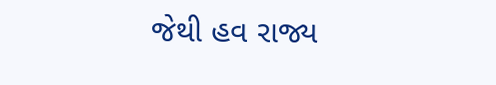જેથી હવ રાજ્ય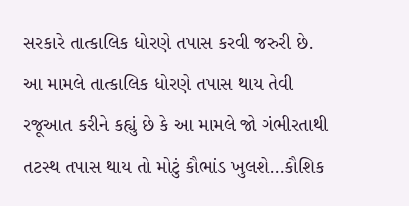સરકારે તાત્કાલિક ધોરણે તપાસ કરવી જરુરી છે. આ મામલે તાત્કાલિક ધોરણે તપાસ થાય તેવી રજૂઆત કરીને કહ્યું છે કે આ મામલે જો ગંભીરતાથી તટસ્થ તપાસ થાય તો મોટું કૌભાંડ ખુલશે…કૌશિક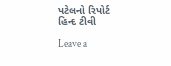પટેલનો રિપોર્ટ હિન્દ ટીવી

Leave a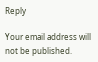Reply

Your email address will not be published.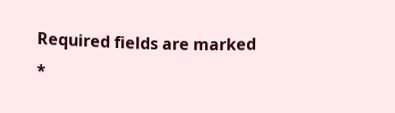Required fields are marked *